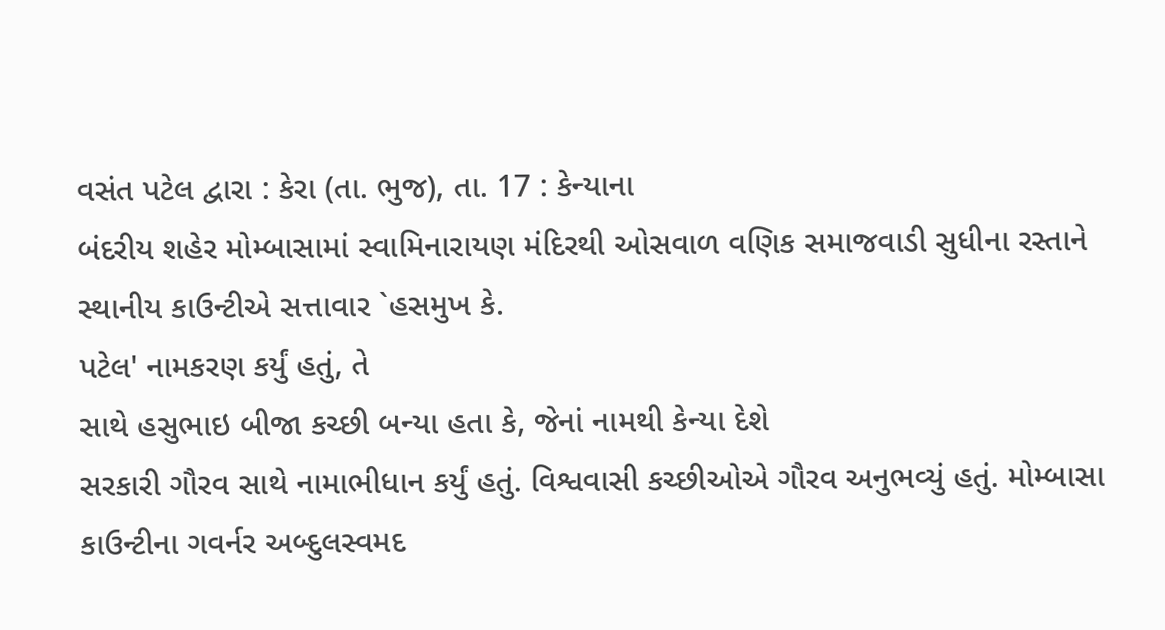વસંત પટેલ દ્વારા : કેરા (તા. ભુજ), તા. 17 : કેન્યાના
બંદરીય શહેર મોમ્બાસામાં સ્વામિનારાયણ મંદિરથી ઓસવાળ વણિક સમાજવાડી સુધીના રસ્તાને
સ્થાનીય કાઉન્ટીએ સત્તાવાર `હસમુખ કે.
પટેલ' નામકરણ કર્યું હતું, તે
સાથે હસુભાઇ બીજા કચ્છી બન્યા હતા કે, જેનાં નામથી કેન્યા દેશે
સરકારી ગૌરવ સાથે નામાભીધાન કર્યું હતું. વિશ્વવાસી કચ્છીઓએ ગૌરવ અનુભવ્યું હતું. મોમ્બાસા
કાઉન્ટીના ગવર્નર અબ્દુલસ્વમદ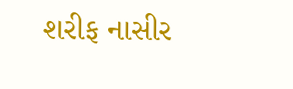શરીફ નાસીર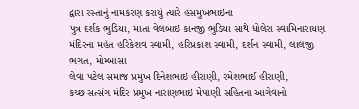દ્વારા રસ્તાનું નામકરણ કરાયું ત્યારે હસમુખભાઇના
પુત્ર દર્શક ભુડિયા, માતા વેલબાઇ કાનજી ભુડિયા સાથે ધોલેરા સ્વામિનારાયણ
મંદિરના મહંત હરિકેશવ સ્વામી, હરિપ્રકાશ સ્વામી, દર્શન સ્વામી, લાલજી ભગત, મોમ્બાસા
લેવા પટેલ સમાજ પ્રમુખ દિનેશભાઇ હીરાણી, રમેશભાઈ હીરાણી,
કચ્છ સત્સંગ મંદિર પ્રમુખ નારાણભાઇ મેપાણી સહિતના આગેવાનો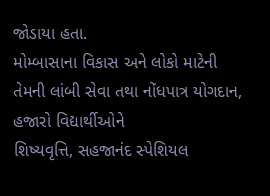જોડાયા હતા.
મોમ્બાસાના વિકાસ અને લોકો માટેની તેમની લાંબી સેવા તથા નોંધપાત્ર યોગદાન, હજારો વિદ્યાર્થીઓને
શિષ્યવૃત્તિ, સહજાનંદ સ્પેશિયલ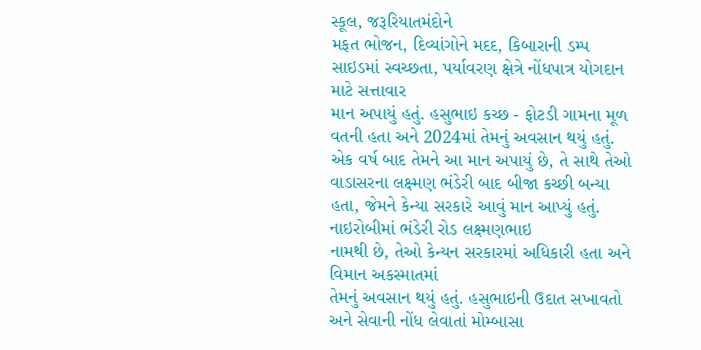સ્કૂલ, જરૂરિયાતમંદોને
મફત ભોજન, દિવ્યાંગોને મદદ, કિબારાની ડમ્પ
સાઇડમાં સ્વચ્છતા, પર્યાવરણ ક્ષેત્રે નોંધપાત્ર યોગદાન માટે સત્તાવાર
માન અપાયું હતું. હસુભાઇ કચ્છ - ફોટડી ગામના મૂળ વતની હતા અને 2024માં તેમનું અવસાન થયું હતું.
એક વર્ષ બાદ તેમને આ માન અપાયું છે, તે સાથે તેઓ વાડાસરના લક્ષ્મણ ભંડેરી બાદ બીજા કચ્છી બન્યા હતા, જેમને કેન્યા સરકારે આવું માન આપ્યું હતું. નાઇરોબીમાં ભંડેરી રોડ લક્ષ્મણભાઇ
નામથી છે, તેઓ કેન્યન સરકારમાં અધિકારી હતા અને વિમાન અકસ્માતમાં
તેમનું અવસાન થયું હતું. હસુભાઇની ઉદાત સખાવતો અને સેવાની નોંધ લેવાતાં મોમ્બાસા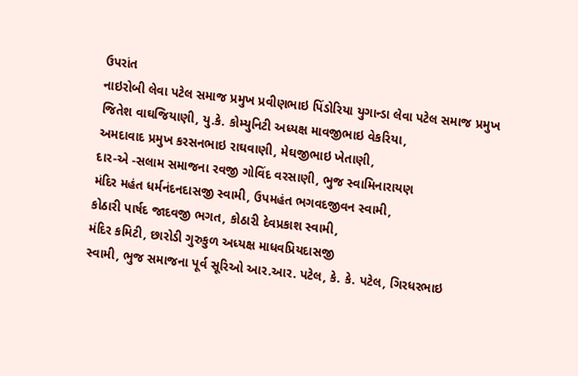ઉપરાંત
નાઇરોબી લેવા પટેલ સમાજ પ્રમુખ પ્રવીણભાઇ પિંડોરિયા યુગાન્ડા લેવા પટેલ સમાજ પ્રમુખ
જિતેશ વાઘજિયાણી, યુ.કે. કોમ્યુનિટી અધ્યક્ષ માવજીભાઇ વેકરિયા,
અમદાવાદ પ્રમુખ કરસનભાઇ રાઘવાણી, મેઘજીભાઇ ખેતાણી,
દાર-એ -સલામ સમાજના રવજી ગોવિંદ વરસાણી, ભુજ સ્વામિનારાયણ
મંદિર મહંત ધર્મનંદનદાસજી સ્વામી, ઉપમહંત ભગવદજીવન સ્વામી,
કોઠારી પાર્ષદ જાદવજી ભગત, કોઠારી દેવપ્રકાશ સ્વામી,
મંદિર કમિટી, છારોડી ગુરુકુળ અધ્યક્ષ માધવપ્રિયદાસજી
સ્વામી, ભુજ સમાજના પૂર્વ સૂરિઓ આર.આર. પટેલ, કે. કે. પટેલ, ગિરધરભાઇ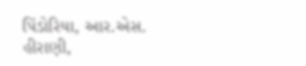પિંડોરિયા, આર.એસ. હીરાણી,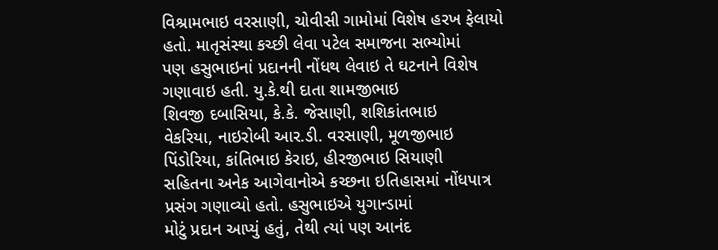વિશ્રામભાઇ વરસાણી, ચોવીસી ગામોમાં વિશેષ હરખ ફેલાયો હતો. માતૃસંસ્થા કચ્છી લેવા પટેલ સમાજના સભ્યોમાં
પણ હસુભાઇનાં પ્રદાનની નોંધથ લેવાઇ તે ઘટનાને વિશેષ ગણાવાઇ હતી. યુ.કે.થી દાતા શામજીભાઇ
શિવજી દબાસિયા, કે.કે. જેસાણી, શશિકાંતભાઇ
વેકરિયા, નાઇરોબી આર.ડી. વરસાણી, મૂળજીભાઇ
પિંડોરિયા, કાંતિભાઇ કેરાઇ, હીરજીભાઇ સિયાણી
સહિતના અનેક આગેવાનોએ કચ્છના ઇતિહાસમાં નોંધપાત્ર પ્રસંગ ગણાવ્યો હતો. હસુભાઇએ યુગાન્ડામાં
મોટું પ્રદાન આપ્યું હતું, તેથી ત્યાં પણ આનંદ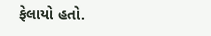ફેલાયો હતો.